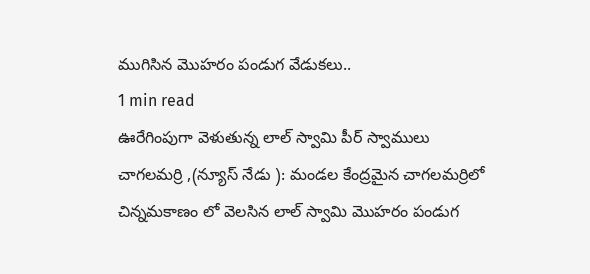ముగిసిన మొహరం పండుగ వేడుకలు..
1 min read
ఊరేగింపుగా వెళుతున్న లాల్ స్వామి పీర్ స్వాములు
చాగలమర్రి ,(న్యూస్ నేడు ): మండల కేంద్రమైన చాగలమర్రిలో చిన్నమకాణం లో వెలసిన లాల్ స్వామి మొహరం పండుగ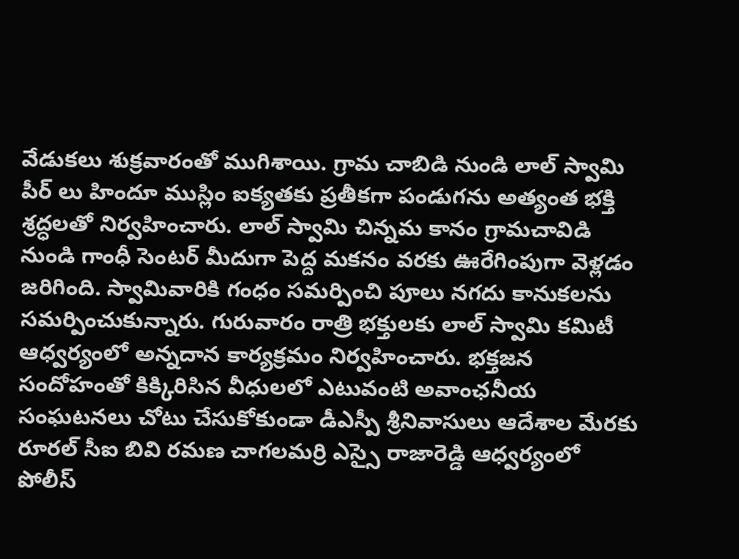వేడుకలు శుక్రవారంతో ముగిశాయి. గ్రామ చాబిడి నుండి లాల్ స్వామి పీర్ లు హిందూ ముస్లిం ఐక్యతకు ప్రతీకగా పండుగను అత్యంత భక్తి శ్రద్ధలతో నిర్వహించారు. లాల్ స్వామి చిన్నమ కానం గ్రామచావిడి నుండి గాంధీ సెంటర్ మీదుగా పెద్ద మకనం వరకు ఊరేగింపుగా వెళ్లడం జరిగింది. స్వామివారికి గంధం సమర్పించి పూలు నగదు కానుకలను సమర్పించుకున్నారు. గురువారం రాత్రి భక్తులకు లాల్ స్వామి కమిటీ ఆధ్వర్యంలో అన్నదాన కార్యక్రమం నిర్వహించారు. భక్తజన సందోహంతో కిక్కిరిసిన వీధులలో ఎటువంటి అవాంఛనీయ సంఘటనలు చోటు చేసుకోకుండా డీఎస్పీ శ్రీనివాసులు ఆదేశాల మేరకు రూరల్ సీఐ బివి రమణ చాగలమర్రి ఎస్సై రాజారెడ్డి ఆధ్వర్యంలో పోలీస్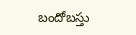బందోబస్తు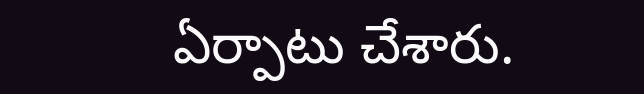ఏర్పాటు చేశారు.